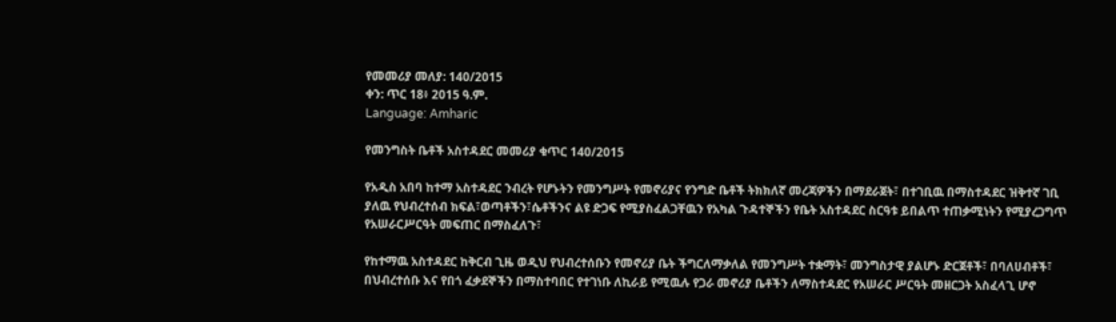የመመሪያ መለያ: 140/2015
ቀን: ጥር 18፥ 2015 ዓ.ም.
Language: Amharic

የመንግስት ቤቶች አስተዳደር መመሪያ ቁጥር 140/2015

የአዲስ አበባ ከተማ አስተዳደር ንብረት የሆኑትን የመንግሥት የመኖሪያና የንግድ ቤቶች ትክክለኛ መረጃዎችን በማደራጀት፣ በተገቢዉ በማስተዳደር ዝቅተኛ ገቢ ያለዉ የህብረተሰብ ክፍል፣ወጣቶችን፣ሴቶችንና ልዩ ድጋፍ የሚያስፈልጋቸዉን የአካል ጉዳተኞችን የቤት አስተዳደር ስርዓቱ ይበልጥ ተጠቃሚነትን የሚያረጋግጥ የአሠራርሥርዓት መፍጠር በማስፈለጉ፣

የከተማዉ አስተዳደር ከቅርብ ጊዜ ወዲህ የህብረተሰቡን የመኖሪያ ቤት ችግርለማቃለል የመንግሥት ተቋማት፣ መንግስታዊ ያልሆኑ ድርጀቶች፣ በባለሀብቶች፣ በህብረተሰቡ እና የበጎ ፈቃደኞችን በማስተባበር የተገነቡ ለኪራይ የሚዉሉ የጋራ መኖሪያ ቤቶችን ለማስተዳደር የአሠራር ሥርዓት መዘርጋት አስፈላጊ ሆኖ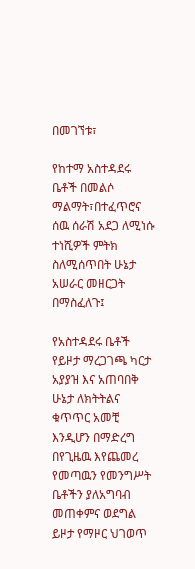በመገኘቱ፣

የከተማ አስተዳደሩ ቤቶች በመልሶ ማልማት፣በተፈጥሮና ሰዉ ሰራሽ አደጋ ለሚነሱ ተነሺዎች ምትክ ስለሚሰጥበት ሁኔታ አሠራር መዘርጋት በማስፈለጉ፤

የአስተዳደሩ ቤቶች የይዞታ ማረጋገጫ ካርታ አያያዝ እና አጠባበቅ ሁኔታ ለክትትልና ቁጥጥር አመቺ እንዲሆን በማድረግ በየጊዜዉ እየጨመረ የመጣዉን የመንግሥት ቤቶችን ያለአግባብ መጠቀምና ወደግል ይዞታ የማዞር ህገወጥ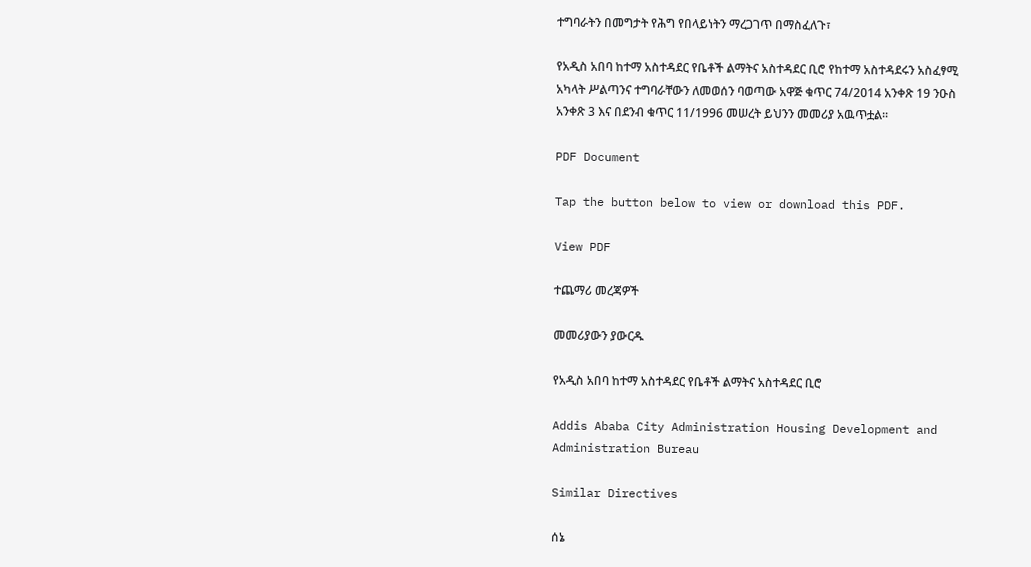ተግባራትን በመግታት የሕግ የበላይነትን ማረጋገጥ በማስፈለጉ፣

የአዲስ አበባ ከተማ አስተዳደር የቤቶች ልማትና አስተዳደር ቢሮ የከተማ አስተዳደሩን አስፈፃሚ አካላት ሥልጣንና ተግባራቸውን ለመወሰን ባወጣው አዋጅ ቁጥር 74/2014 አንቀጽ 19 ንዑስ አንቀጽ 3 እና በደንብ ቁጥር 11/1996 መሠረት ይህንን መመሪያ አዉጥቷል፡፡

PDF Document

Tap the button below to view or download this PDF.

View PDF

ተጨማሪ መረጃዎች

መመሪያውን ያውርዱ

የአዲስ አበባ ከተማ አስተዳደር የቤቶች ልማትና አስተዳደር ቢሮ

Addis Ababa City Administration Housing Development and Administration Bureau

Similar Directives

ሰኔ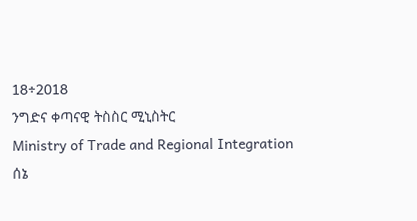18÷2018
ንግድና ቀጣናዊ ትስስር ሚኒስትር
Ministry of Trade and Regional Integration
ሰኔ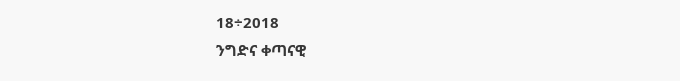18÷2018
ንግድና ቀጣናዊ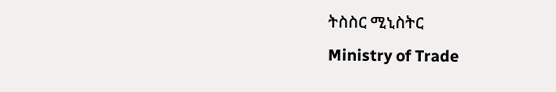ትስስር ሚኒስትር
Ministry of Trade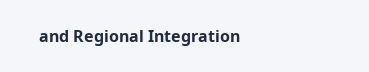and Regional Integration